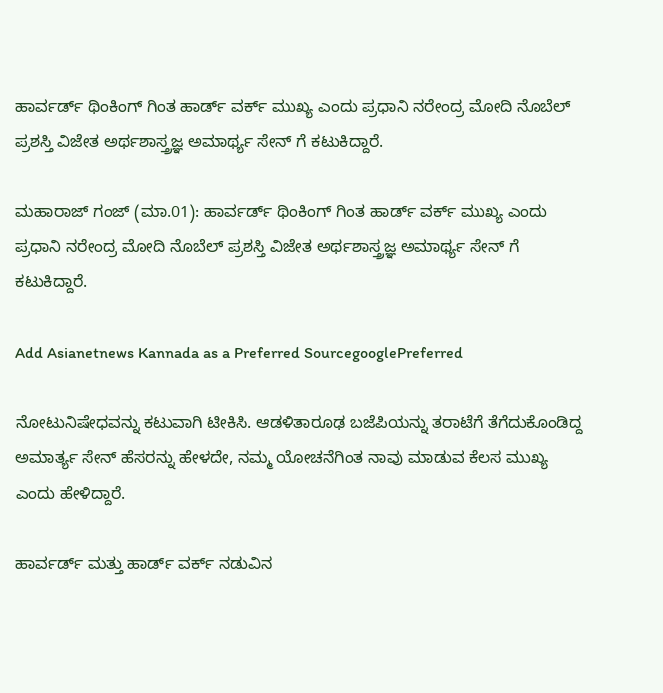ಹಾರ್ವರ್ಡ್ ಥಿಂಕಿಂಗ್ ಗಿಂತ ಹಾರ್ಡ್ ವರ್ಕ್ ಮುಖ್ಯ ಎಂದು ಪ್ರಧಾನಿ ನರೇಂದ್ರ ಮೋದಿ ನೊಬೆಲ್ ಪ್ರಶಸ್ತಿ ವಿಜೇತ ಅರ್ಥಶಾಸ್ತ್ರಜ್ಞ ಅಮಾರ್ಥ್ಯ ಸೇನ್ ಗೆ ಕಟುಕಿದ್ದಾರೆ.

ಮಹಾರಾಜ್ ಗಂಜ್ (ಮಾ.01): ಹಾರ್ವರ್ಡ್ ಥಿಂಕಿಂಗ್ ಗಿಂತ ಹಾರ್ಡ್ ವರ್ಕ್ ಮುಖ್ಯ ಎಂದು ಪ್ರಧಾನಿ ನರೇಂದ್ರ ಮೋದಿ ನೊಬೆಲ್ ಪ್ರಶಸ್ತಿ ವಿಜೇತ ಅರ್ಥಶಾಸ್ತ್ರಜ್ಞ ಅಮಾರ್ಥ್ಯ ಸೇನ್ ಗೆ ಕಟುಕಿದ್ದಾರೆ.

Add Asianetnews Kannada as a Preferred SourcegooglePreferred

ನೋಟುನಿಷೇಧವನ್ನು ಕಟುವಾಗಿ ಟೀಕಿಸಿ. ಆಡಳಿತಾರೂಢ ಬಜೆಪಿಯನ್ನು ತರಾಟೆಗೆ ತೆಗೆದುಕೊಂಡಿದ್ದ ಅಮಾರ್ತ್ಯ ಸೇನ್ ಹೆಸರನ್ನು ಹೇಳದೇ, ನಮ್ಮ ಯೋಚನೆಗಿಂತ ನಾವು ಮಾಡುವ ಕೆಲಸ ಮುಖ್ಯ ಎಂದು ಹೇಳಿದ್ದಾರೆ.

ಹಾರ್ವರ್ಡ್ ಮತ್ತು ಹಾರ್ಡ್ ವರ್ಕ್ ನಡುವಿನ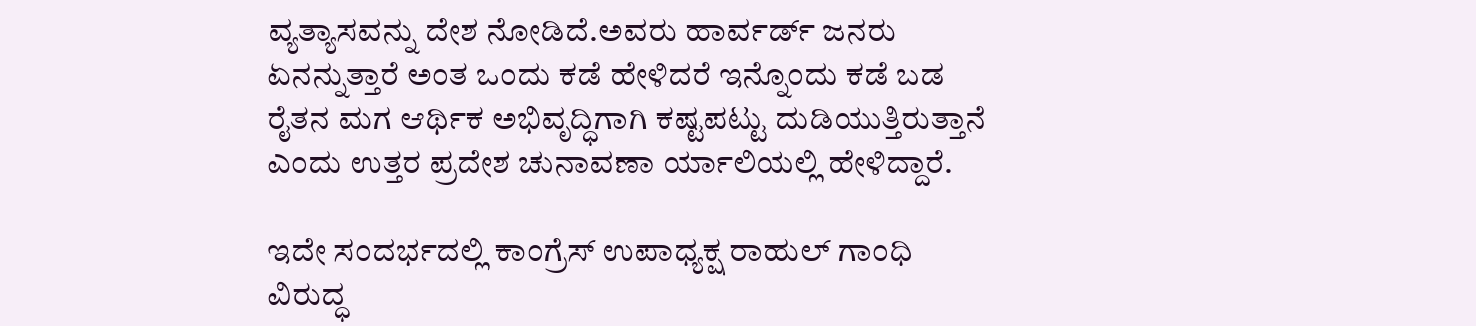ವ್ಯತ್ಯಾಸವನ್ನು ದೇಶ ನೋಡಿದೆ.ಅವರು ಹಾರ್ವರ್ಡ್ ಜನರು ಏನನ್ನುತ್ತಾರೆ ಅಂತ ಒಂದು ಕಡೆ ಹೇಳಿದರೆ ಇನ್ನೊಂದು ಕಡೆ ಬಡ ರೈತನ ಮಗ ಆರ್ಥಿಕ ಅಭಿವೃದ್ಧಿಗಾಗಿ ಕಷ್ಟಪಟ್ಟು ದುಡಿಯುತ್ತಿರುತ್ತಾನೆ ಎಂದು ಉತ್ತರ ಪ್ರದೇಶ ಚುನಾವಣಾ ರ್ಯಾಲಿಯಲ್ಲಿ ಹೇಳಿದ್ದಾರೆ.

ಇದೇ ಸಂದರ್ಭದಲ್ಲಿ ಕಾಂಗ್ರೆಸ್ ಉಪಾಧ್ಯಕ್ಷ ರಾಹುಲ್ ಗಾಂಧಿ ವಿರುದ್ಧ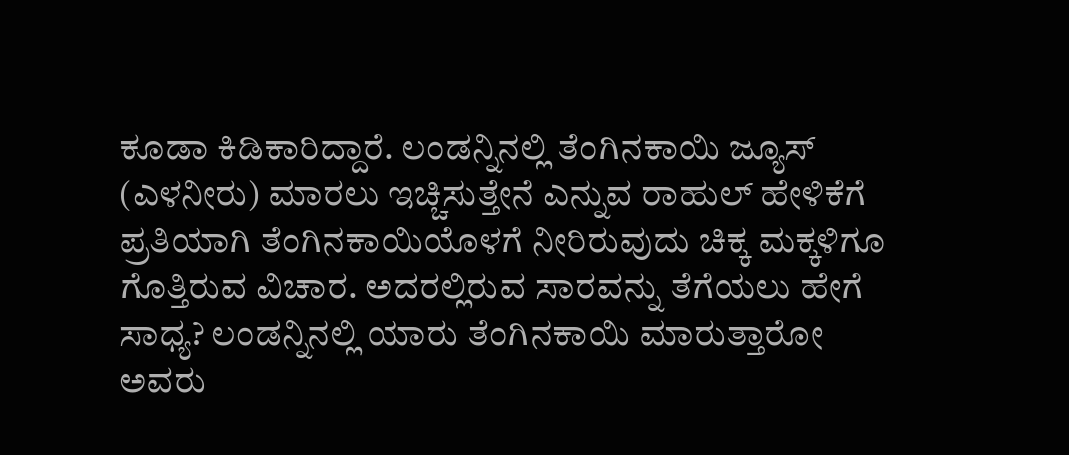ಕೂಡಾ ಕಿಡಿಕಾರಿದ್ದಾರೆ. ಲಂಡನ್ನಿನಲ್ಲಿ ತೆಂಗಿನಕಾಯಿ ಜ್ಯೂಸ್ (ಎಳನೀರು) ಮಾರಲು ಇಚ್ಚಿಸುತ್ತೇನೆ ಎನ್ನುವ ರಾಹುಲ್ ಹೇಳಿಕೆಗೆ ಪ್ರತಿಯಾಗಿ ತೆಂಗಿನಕಾಯಿಯೊಳಗೆ ನೀರಿರುವುದು ಚಿಕ್ಕ ಮಕ್ಕಳಿಗೂ ಗೊತ್ತಿರುವ ವಿಚಾರ. ಅದರಲ್ಲಿರುವ ಸಾರವನ್ನು ತೆಗೆಯಲು ಹೇಗೆ ಸಾಧ್ಯ? ಲಂಡನ್ನಿನಲ್ಲಿ ಯಾರು ತೆಂಗಿನಕಾಯಿ ಮಾರುತ್ತಾರೋ ಅವರು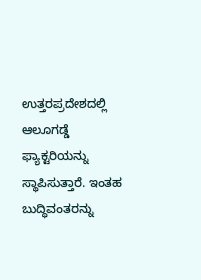ಉತ್ತರಪ್ರದೇಶದಲ್ಲಿ ಆಲೂಗಡ್ಡೆ ಫ್ಯಾಕ್ಟರಿಯನ್ನು ಸ್ಥಾಪಿಸುತ್ತಾರೆ. ಇಂತಹ ಬುದ್ಧಿವಂತರನ್ನು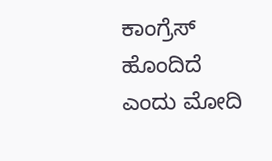ಕಾಂಗ್ರೆಸ್ ಹೊಂದಿದೆ ಎಂದು ಮೋದಿ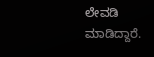ಲೇವಡಿ ಮಾಡಿದ್ದಾರೆ.